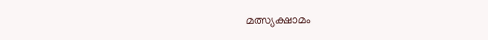മത്സ്യക്ഷാമം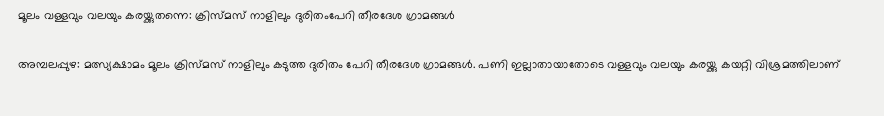മൂലം വള്ളവും വലയും കരയ്ക്കുതന്നെ: ക്രിസ്മസ് നാളിലും ദുരിതംപേറി തീരദേശ ഗ്രാമങ്ങൾ

അമ്പലപ്പുഴ: മത്സ്യക്ഷാമം മൂലം ക്രിസ്മസ് നാളിലും കടുത്ത ദുരിതം പേറി തീരദേശ ഗ്രാമങ്ങള്‍. പണി ഇല്ലാതായാതോടെ വള്ളവും വലയും കരയ്ക്കു കയറ്റി വിശ്രമത്തിലാണ്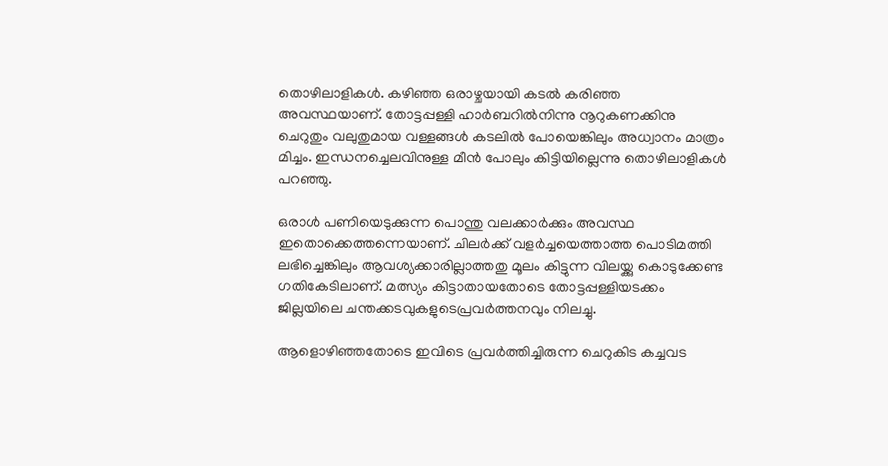തൊഴിലാളികള്‍. കഴിഞ്ഞ ഒരാഴ്ചയായി കടല്‍ കരിഞ്ഞ അവസ്ഥയാണ്. തോട്ടപ്പള്ളി ഹാര്‍ബറില്‍നിന്നു നൂറുകണക്കിനു ചെറുതും വലുതുമായ വള്ളങ്ങള്‍ കടലില്‍ പോയെങ്കിലും അധ്വാനം മാത്രം മിച്ചം. ഇന്ധനച്ചെലവിനുള്ള മീന്‍ പോലും കിട്ടിയില്ലെന്നു തൊഴിലാളികള്‍ പറഞ്ഞു.

ഒരാള്‍ പണിയെടുക്കുന്ന പൊന്തു വലക്കാര്‍ക്കും അവസ്ഥ ഇതൊക്കെത്തന്നെയാണ്. ചിലര്‍ക്ക് വളര്‍ച്ചയെത്താത്ത പൊടിമത്തി ലഭിച്ചെങ്കിലും ആവശ്യക്കാരില്ലാത്തതു മൂലം കിട്ടുന്ന വിലയ്ക്കു കൊടുക്കേണ്ട ഗതികേടിലാണ്. മത്സ്യം കിട്ടാതായതോടെ തോട്ടപ്പള്ളിയടക്കം ജില്ലയിലെ ചന്തക്കടവുകളുടെപ്രവര്‍ത്തനവും നിലച്ചു.

ആളൊഴിഞ്ഞതോടെ ഇവിടെ പ്രവര്‍ത്തിച്ചിരുന്ന ചെറുകിട കച്ചവട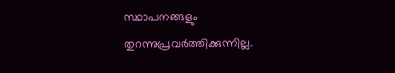സ്ഥാപനങ്ങളും തുറന്നുപ്രവര്‍ത്തിക്കുന്നില്ല.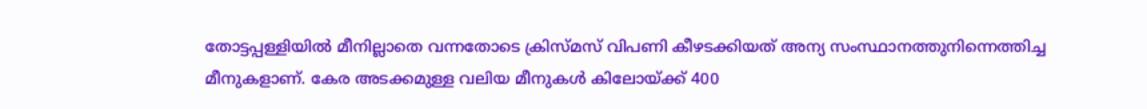തോട്ടപ്പള്ളിയില്‍ മീനില്ലാതെ വന്നതോടെ ക്രിസ്മസ് വിപണി കീഴടക്കിയത് അന്യ സംസ്ഥാനത്തുനിന്നെത്തിച്ച മീനുകളാണ്. കേര അടക്കമുള്ള വലിയ മീനുകള്‍ കിലോയ്ക്ക് 400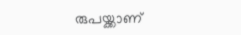രുപയ്ക്കാണ്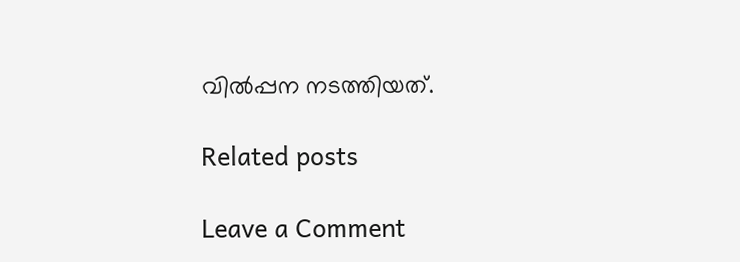വില്‍പ്പന നടത്തിയത്.

Related posts

Leave a Comment